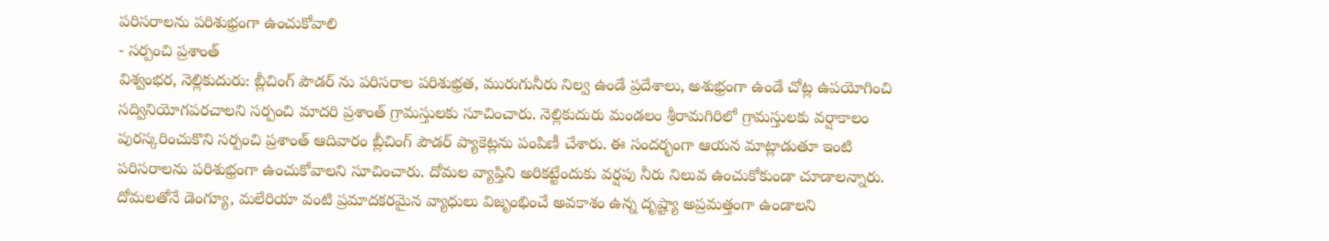పరిసరాలను పరిశుభ్రంగా ఉంచుకోవాలి
- సర్పంచి ప్రశాంత్
విశ్వంభర, నెల్లికుదురు: బ్లీచింగ్ పౌడర్ ను పరిసరాల పరిశుభ్రత, మురుగునీరు నిల్వ ఉండే ప్రదేశాలు, అశుభ్రంగా ఉండే చోట్ల ఉపయోగించి సద్వినియోగపరచాలని సర్పంచి మాదరి ప్రశాంత్ గ్రామస్తులకు సూచించారు. నెల్లికుదురు మండలం శ్రీరామగిరిలో గ్రామస్తులకు వర్షాకాలం పురస్కరించుకొని సర్పంచి ప్రశాంత్ ఆదివారం బ్లీచింగ్ పౌడర్ ప్యాకెట్లను పంపిణీ చేశారు. ఈ సందర్భంగా ఆయన మాట్లాడుతూ ఇంటి పరిసరాలను పరిశుభ్రంగా ఉంచుకోవాలని సూచించారు. దోమల వ్యాప్తిని అరికట్టేందుకు వర్షపు నీరు నిలువ ఉంచుకోకుండా చూడాలన్నారు. దోమలతోనే డెంగ్యూ, మలేరియా వంటి ప్రమాదకరమైన వ్యాధులు విజృంభించే అవకాశం ఉన్న దృష్ట్యా అప్రమత్తంగా ఉండాలని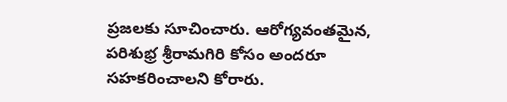ప్రజలకు సూచించారు. ఆరోగ్యవంతమైన, పరిశుభ్ర శ్రీరామగిరి కోసం అందరూ సహకరించాలని కోరారు.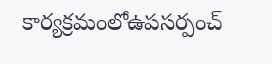కార్యక్రమంలోఉపసర్పంచ్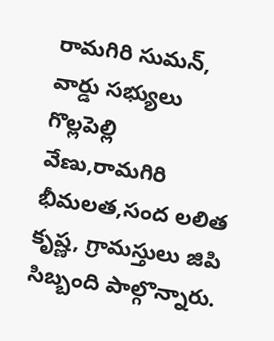రామగిరి సుమన్, వార్డు సభ్యులు గొల్లపెల్లి వేణు,రామగిరి భీమలత,సంద లలిత కృష్ణ, గ్రామస్తులు జిపి సిబ్బంది పాల్గొన్నారు.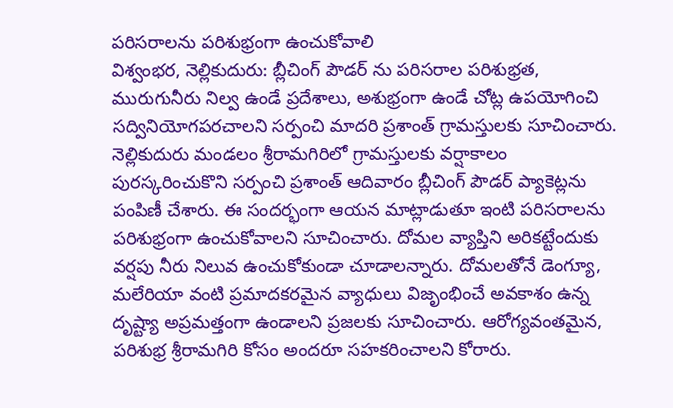పరిసరాలను పరిశుభ్రంగా ఉంచుకోవాలి
విశ్వంభర, నెల్లికుదురు: బ్లీచింగ్ పౌడర్ ను పరిసరాల పరిశుభ్రత, మురుగునీరు నిల్వ ఉండే ప్రదేశాలు, అశుభ్రంగా ఉండే చోట్ల ఉపయోగించి సద్వినియోగపరచాలని సర్పంచి మాదరి ప్రశాంత్ గ్రామస్తులకు సూచించారు. నెల్లికుదురు మండలం శ్రీరామగిరిలో గ్రామస్తులకు వర్షాకాలం పురస్కరించుకొని సర్పంచి ప్రశాంత్ ఆదివారం బ్లీచింగ్ పౌడర్ ప్యాకెట్లను పంపిణీ చేశారు. ఈ సందర్భంగా ఆయన మాట్లాడుతూ ఇంటి పరిసరాలను పరిశుభ్రంగా ఉంచుకోవాలని సూచించారు. దోమల వ్యాప్తిని అరికట్టేందుకు వర్షపు నీరు నిలువ ఉంచుకోకుండా చూడాలన్నారు. దోమలతోనే డెంగ్యూ, మలేరియా వంటి ప్రమాదకరమైన వ్యాధులు విజృంభించే అవకాశం ఉన్న దృష్ట్యా అప్రమత్తంగా ఉండాలని ప్రజలకు సూచించారు. ఆరోగ్యవంతమైన, పరిశుభ్ర శ్రీరామగిరి కోసం అందరూ సహకరించాలని కోరారు.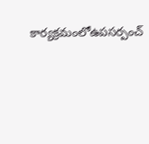కార్యక్రమంలోఉపసర్పంచ్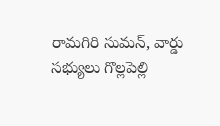రామగిరి సుమన్, వార్డు సభ్యులు గొల్లపెల్లి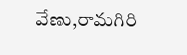వేణు,రామగిరి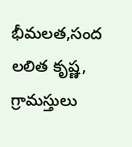భీమలత,సంద లలిత కృష్ణ, గ్రామస్తులు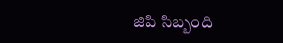జిపి సిబ్బంది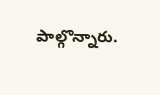పాల్గొన్నారు.